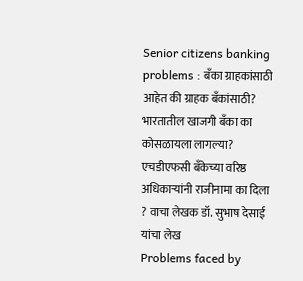Senior citizens banking problems : बँका ग्राहकांसाठी आहेत की ग्राहक बँकांसाठी?
भारतातील खाजगी बँका का कोसळायला लागल्या? एचडीएफसी बँकेच्या वरिष्ठ अधिकाऱ्यांनी राजीनामा का दिला ? वाचा लेखक डॉ. सुभाष देसाई यांचा लेख
Problems faced by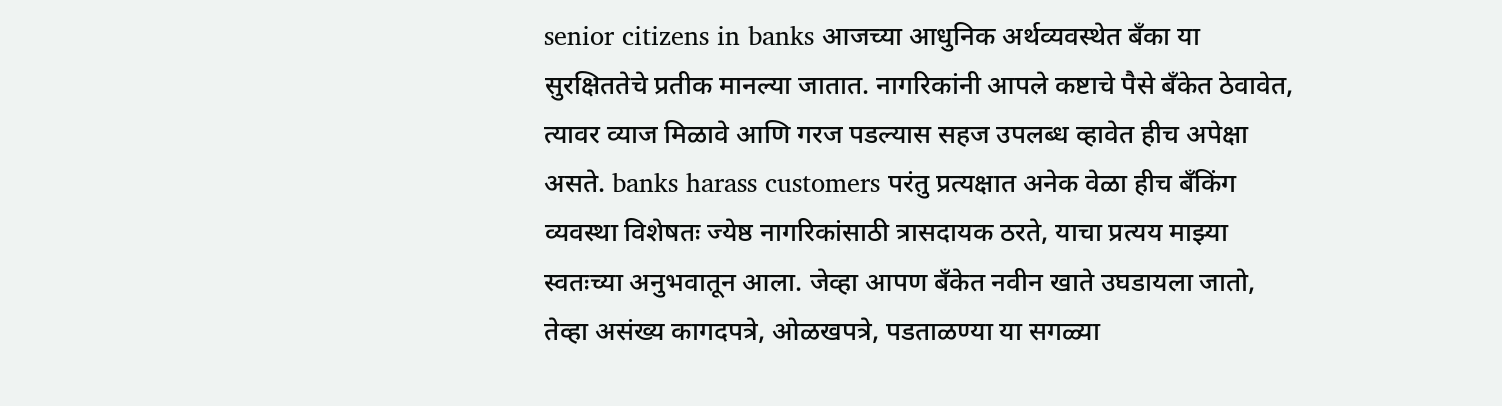senior citizens in banks आजच्या आधुनिक अर्थव्यवस्थेत बँका या सुरक्षिततेचे प्रतीक मानल्या जातात. नागरिकांनी आपले कष्टाचे पैसे बँकेत ठेवावेत, त्यावर व्याज मिळावे आणि गरज पडल्यास सहज उपलब्ध व्हावेत हीच अपेक्षा असते. banks harass customers परंतु प्रत्यक्षात अनेक वेळा हीच बँकिंग व्यवस्था विशेषतः ज्येष्ठ नागरिकांसाठी त्रासदायक ठरते, याचा प्रत्यय माझ्या स्वतःच्या अनुभवातून आला. जेव्हा आपण बँकेत नवीन खाते उघडायला जातो, तेव्हा असंख्य कागदपत्रे, ओळखपत्रे, पडताळण्या या सगळ्या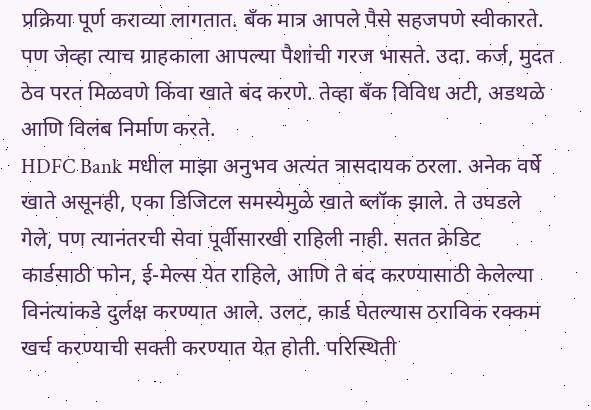प्रक्रिया पूर्ण कराव्या लागतात. बँक मात्र आपले पैसे सहजपणे स्वीकारते. पण जेव्हा त्याच ग्राहकाला आपल्या पैशांची गरज भासते. उदा. कर्ज, मुदत ठेव परत मिळवणे किंवा खाते बंद करणे. तेव्हा बँक विविध अटी, अडथळे आणि विलंब निर्माण करते.
HDFC Bank मधील माझा अनुभव अत्यंत त्रासदायक ठरला. अनेक वर्षे खाते असूनही, एका डिजिटल समस्येमुळे खाते ब्लॉक झाले. ते उघडले गेले, पण त्यानंतरची सेवा पूर्वीसारखी राहिली नाही. सतत क्रेडिट कार्डसाठी फोन, ई-मेल्स येत राहिले, आणि ते बंद करण्यासाठी केलेल्या विनंत्यांकडे दुर्लक्ष करण्यात आले. उलट, कार्ड घेतल्यास ठराविक रक्कम खर्च करण्याची सक्ती करण्यात येत होती. परिस्थिती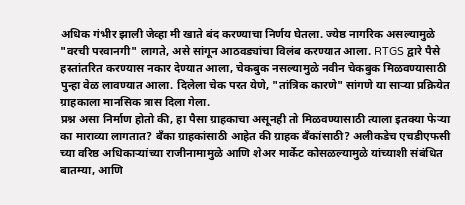अधिक गंभीर झाली जेव्हा मी खाते बंद करण्याचा निर्णय घेतला. ज्येष्ठ नागरिक असल्यामुळे "वरची परवानगी" लागते, असे सांगून आठवड्यांचा विलंब करण्यात आला. RTGS द्वारे पैसे हस्तांतरित करण्यास नकार देण्यात आला, चेकबुक नसल्यामुळे नवीन चेकबुक मिळवण्यासाठी पुन्हा वेळ लावण्यात आला. दिलेला चेक परत येणे, "तांत्रिक कारणे" सांगणे या साऱ्या प्रक्रियेत ग्राहकाला मानसिक त्रास दिला गेला.
प्रश्न असा निर्माण होतो की, हा पैसा ग्राहकाचा असूनही तो मिळवण्यासाठी त्याला इतक्या फेऱ्या का माराव्या लागतात? बँका ग्राहकांसाठी आहेत की ग्राहक बँकांसाठी? अलीकडेच एचडीएफसी च्या वरिष्ठ अधिकाऱ्यांच्या राजीनामामुळे आणि शेअर मार्केट कोसळल्यामुळे यांच्याशी संबंधित बातम्या, आणि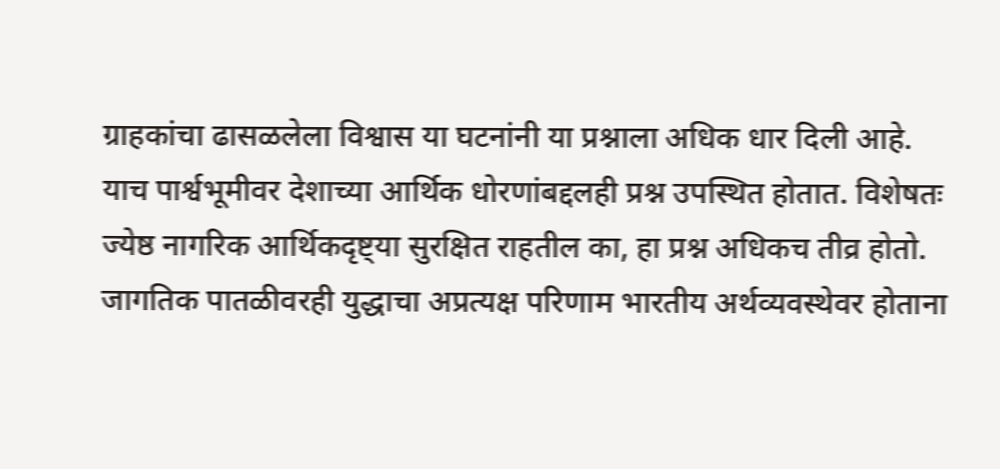ग्राहकांचा ढासळलेला विश्वास या घटनांनी या प्रश्नाला अधिक धार दिली आहे. याच पार्श्वभूमीवर देशाच्या आर्थिक धोरणांबद्दलही प्रश्न उपस्थित होतात. विशेषतः ज्येष्ठ नागरिक आर्थिकदृष्ट्या सुरक्षित राहतील का, हा प्रश्न अधिकच तीव्र होतो. जागतिक पातळीवरही युद्धाचा अप्रत्यक्ष परिणाम भारतीय अर्थव्यवस्थेवर होताना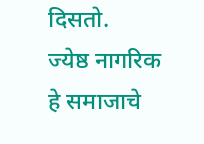दिसतो.
ज्येष्ठ नागरिक हे समाजाचे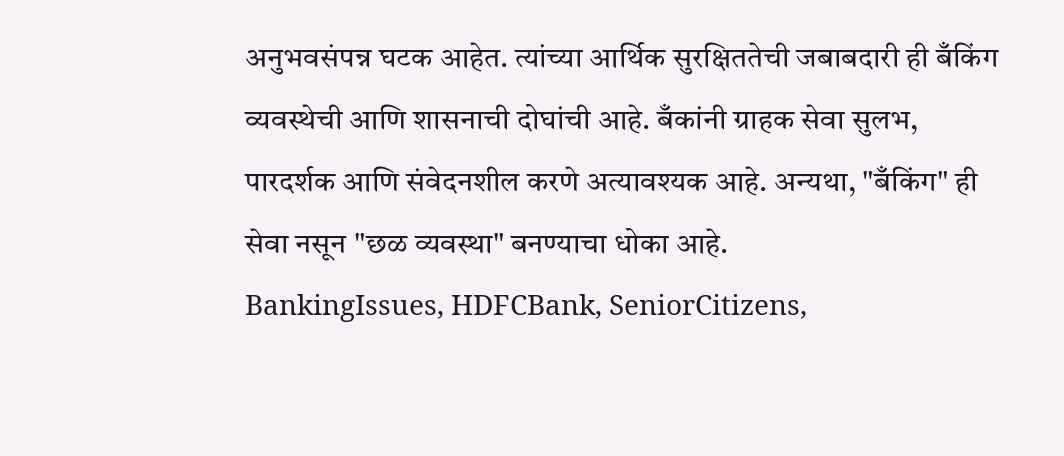अनुभवसंपन्न घटक आहेत. त्यांच्या आर्थिक सुरक्षिततेची जबाबदारी ही बँकिंग व्यवस्थेची आणि शासनाची दोघांची आहे. बँकांनी ग्राहक सेवा सुलभ, पारदर्शक आणि संवेदनशील करणे अत्यावश्यक आहे. अन्यथा, "बँकिंग" ही सेवा नसून "छळ व्यवस्था" बनण्याचा धोका आहे.
BankingIssues, HDFCBank, SeniorCitizens,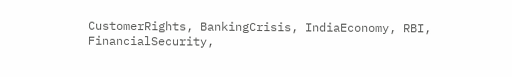CustomerRights, BankingCrisis, IndiaEconomy, RBI, FinancialSecurity,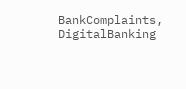BankComplaints, DigitalBanking